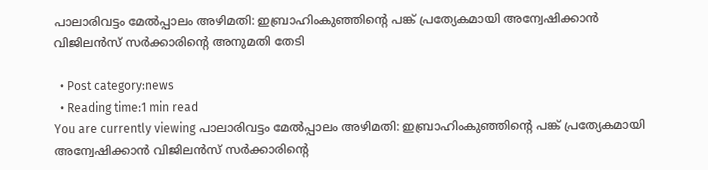പാലാരിവട്ടം മേല്‍പ്പാലം അഴിമതി: ഇബ്രാഹിംകുഞ്ഞിന്‍റെ പങ്ക് പ്രത്യേകമായി അന്വേഷിക്കാന്‍ വിജിലന്‍സ് സര്‍ക്കാരിന്‍റെ അനുമതി തേടി

  • Post category:news
  • Reading time:1 min read
You are currently viewing പാലാരിവട്ടം മേല്‍പ്പാലം അഴിമതി: ഇബ്രാഹിംകുഞ്ഞിന്‍റെ പങ്ക് പ്രത്യേകമായി അന്വേഷിക്കാന്‍ വിജിലന്‍സ് സര്‍ക്കാരിന്‍റെ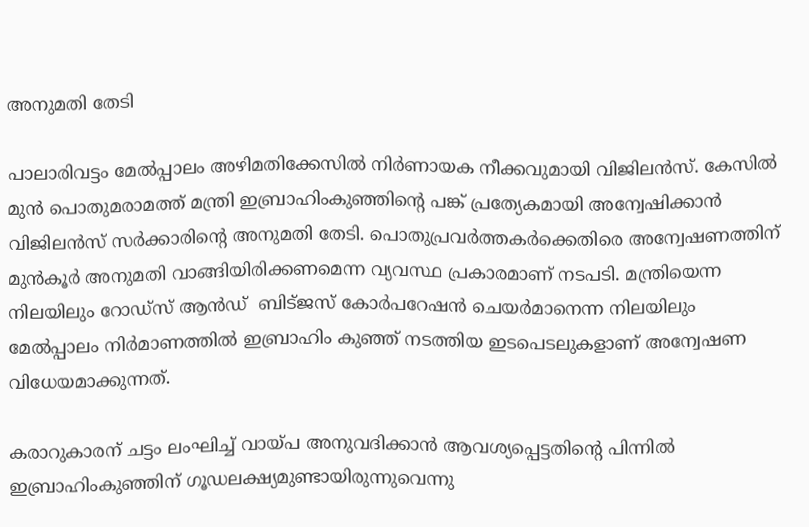അനുമതി തേടി

പാലാരിവട്ടം മേല്‍പ്പാലം അഴിമതിക്കേസില്‍ നിര്‍ണായക നീക്കവുമായി വിജിലന്‍സ്. കേസില്‍ മുന്‍ പൊതുമരാമത്ത് മന്ത്രി ഇബ്രാഹിംകുഞ്ഞിന്‍റെ പങ്ക് പ്രത്യേകമായി അന്വേഷിക്കാന്‍ വിജിലന്‍സ് സര്‍ക്കാരിന്‍റെ അനുമതി തേടി. പൊതുപ്രവര്‍ത്തകര്‍ക്കെതിരെ അന്വേഷണത്തിന് മുന്‍കൂര്‍ അനുമതി വാങ്ങിയിരിക്കണമെന്ന വ്യവസ്ഥ പ്രകാരമാണ് നടപടി. മന്ത്രിയെന്ന നിലയിലും റോഡ്‌സ് ആന്‍ഡ്  ബിട്ജസ് കോര്‍പറേഷന്‍ ചെയര്‍മാനെന്ന നിലയിലും മേല്‍പ്പാലം നിര്‍മാണത്തില്‍ ഇബ്രാഹിം കുഞ്ഞ് നടത്തിയ ഇടപെടലുകളാണ് അന്വേഷണ വിധേയമാക്കുന്നത്.

കരാറുകാരന് ചട്ടം ലംഘിച്ച് വായ്പ അനുവദിക്കാന്‍ ആവശ്യപ്പെട്ടതിന്‍റെ പിന്നില്‍ ഇബ്രാഹിംകുഞ്ഞിന് ഗൂഡലക്ഷ്യമുണ്ടായിരുന്നുവെന്നു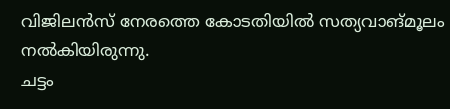വിജിലന്‍സ് നേരത്തെ കോടതിയില്‍ സത്യവാങ്മൂലം നല്‍കിയിരുന്നു.
ചട്ടം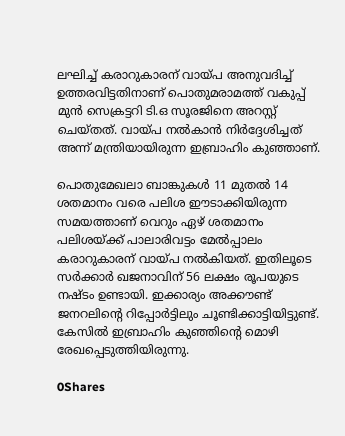ലഘിച്ച് കരാറുകാരന് വായ്പ അനുവദിച്ച് ഉത്തരവിട്ടതിനാണ് പൊതുമരാമത്ത് വകുപ്പ് മുന്‍ സെക്രട്ടറി ടി.ഒ സൂരജിനെ അറസ്റ്റ് ചെയ്തത്. വായ്പ നല്‍കാന്‍ നിര്‍ദ്ദേശിച്ചത് അന്ന് മന്ത്രിയായിരുന്ന ഇബ്രാഹിം കുഞ്ഞാണ്.

പൊതുമേഖലാ ബാങ്കുകള്‍ 11 മുതല്‍ 14 ശതമാനം വരെ പലിശ ഈടാക്കിയിരുന്ന സമയത്താണ് വെറും ഏഴ് ശതമാനം പലിശയ്ക്ക് പാലാരിവട്ടം മേല്‍പ്പാലം കരാറുകാരന് വായ്പ നല്‍കിയത്. ഇതിലൂടെ സര്‍ക്കാര്‍ ഖജനാവിന് 56 ലക്ഷം രൂപയുടെ നഷ്ടം ഉണ്ടായി. ഇക്കാര്യം അക്കൗണ്ട് ജനറലിന്‍റെ റിപ്പോര്‍ട്ടിലും ചൂണ്ടിക്കാട്ടിയിട്ടുണ്ട്. കേസില്‍ ഇബ്രാഹിം കുഞ്ഞിന്‍റെ മൊഴി രേഖപ്പെടുത്തിയിരുന്നു.

0Shares